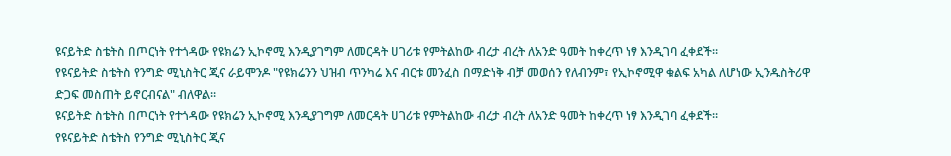ዩናይትድ ስቴትስ በጦርነት የተጎዳው የዩክሬን ኢኮኖሚ እንዲያገግም ለመርዳት ሀገሪቱ የምትልከው ብረታ ብረት ለአንድ ዓመት ከቀረጥ ነፃ እንዲገባ ፈቀደች።
የዩናይትድ ስቴትስ የንግድ ሚኒስትር ጂና ራይሞንዶ "የዩክሬንን ህዝብ ጥንካሬ እና ብርቱ መንፈስ በማድነቅ ብቻ መወሰን የለብንም፣ የኢኮኖሚዋ ቁልፍ አካል ለሆነው ኢንዱስትሪዋ ድጋፍ መስጠት ይኖርብናል" ብለዋል።
ዩናይትድ ስቴትስ በጦርነት የተጎዳው የዩክሬን ኢኮኖሚ እንዲያገግም ለመርዳት ሀገሪቱ የምትልከው ብረታ ብረት ለአንድ ዓመት ከቀረጥ ነፃ እንዲገባ ፈቀደች።
የዩናይትድ ስቴትስ የንግድ ሚኒስትር ጂና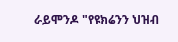ራይሞንዶ "የዩክሬንን ህዝብ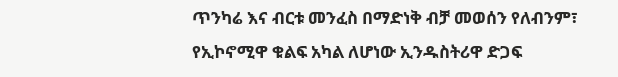ጥንካሬ እና ብርቱ መንፈስ በማድነቅ ብቻ መወሰን የለብንም፣ የኢኮኖሚዋ ቁልፍ አካል ለሆነው ኢንዱስትሪዋ ድጋፍ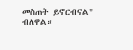መስጠት ይኖርብናል" ብለዋል።